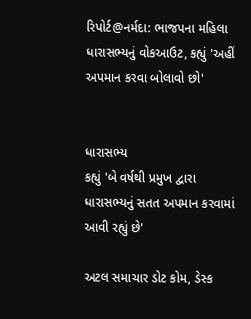રિપોર્ટ@નર્મદા: ભાજપના મહિલા ધારાસભ્યનું વોકઆઉટ, કહ્યું 'અહીં અપમાન કરવા બોલાવો છો'


ધારાસભ્ય
કહ્યું 'બે વર્ષથી પ્રમુખ દ્વારા ધારાસભ્યનું સતત અપમાન કરવામાં આવી રહ્યું છે'

અટલ સમાચાર ડોટ કોમ, ડેસ્ક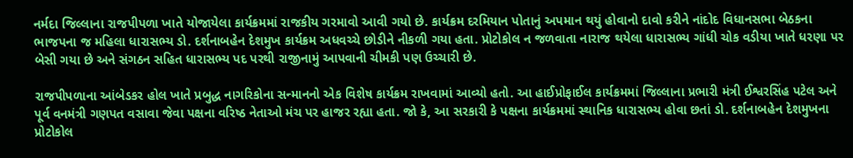નર્મદા જિલ્લાના રાજપીપળા ખાતે યોજાયેલા કાર્યક્રમમાં રાજકીય ગરમાવો આવી ગયો છે. કાર્યક્રમ દરમિયાન પોતાનું અપમાન થયું હોવાનો દાવો કરીને નાંદોદ વિધાનસભા બેઠકના ભાજપના જ મહિલા ધારાસભ્ય ડો. દર્શનાબહેન દેશમુખ કાર્યક્રમ અધવચ્ચે છોડીને નીકળી ગયા હતા. પ્રોટોકોલ ન જળવાતા નારાજ થયેલા ધારાસભ્ય ગાંધી ચોક વડીયા ખાતે ધરણા પર બેસી ગયા છે અને સંગઠન સહિત ધારાસભ્ય પદ પરથી રાજીનામું આપવાની ચીમકી પણ ઉચ્ચારી છે.

રાજપીપળાના આંબેડકર હોલ ખાતે પ્રબુદ્ધ નાગરિકોના સન્માનનો એક વિશેષ કાર્યક્રમ રાખવામાં આવ્યો હતો. આ હાઈપ્રોફાઈલ કાર્યક્રમમાં જિલ્લાના પ્રભારી મંત્રી ઈશ્વરસિંહ પટેલ અને પૂર્વ વનમંત્રી ગણપત વસાવા જેવા પક્ષના વરિષ્ઠ નેતાઓ મંચ પર હાજર રહ્યા હતા. જો કે, આ સરકારી કે પક્ષના કાર્યક્રમમાં સ્થાનિક ધારાસભ્ય હોવા છતાં ડો. દર્શનાબહેન દેશમુખના પ્રોટોકોલ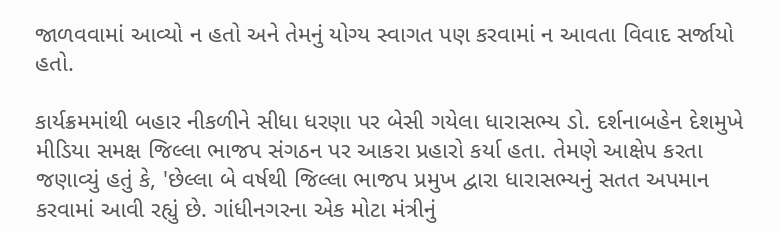જાળવવામાં આવ્યો ન હતો અને તેમનું યોગ્ય સ્વાગત પણ કરવામાં ન આવતા વિવાદ સર્જાયો હતો.

કાર્યક્રમમાંથી બહાર નીકળીને સીધા ધરણા પર બેસી ગયેલા ધારાસભ્ય ડો. દર્શનાબહેન દેશમુખે મીડિયા સમક્ષ જિલ્લા ભાજપ સંગઠન પર આકરા પ્રહારો કર્યા હતા. તેમણે આક્ષેપ કરતા જણાવ્યું હતું કે, 'છેલ્લા બે વર્ષથી જિલ્લા ભાજપ પ્રમુખ દ્વારા ધારાસભ્યનું સતત અપમાન કરવામાં આવી રહ્યું છે. ગાંધીનગરના એક મોટા મંત્રીનું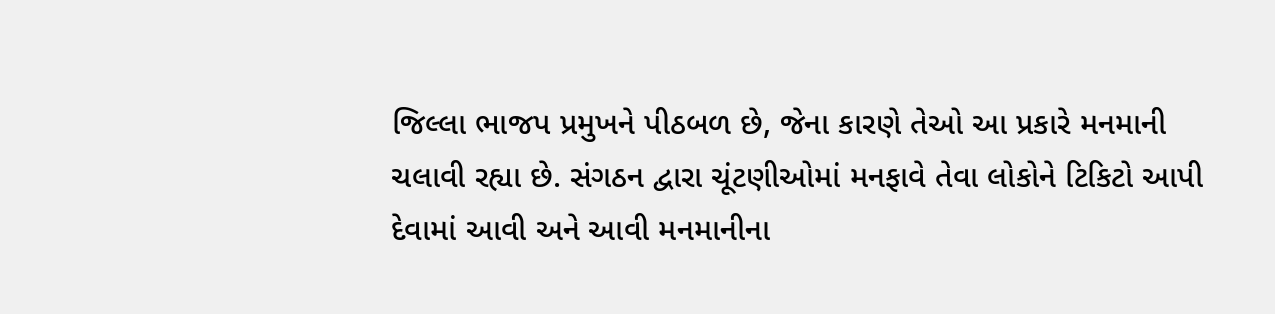જિલ્લા ભાજપ પ્રમુખને પીઠબળ છે, જેના કારણે તેઓ આ પ્રકારે મનમાની ચલાવી રહ્યા છે. સંગઠન દ્વારા ચૂંટણીઓમાં મનફાવે તેવા લોકોને ટિકિટો આપી દેવામાં આવી અને આવી મનમાનીના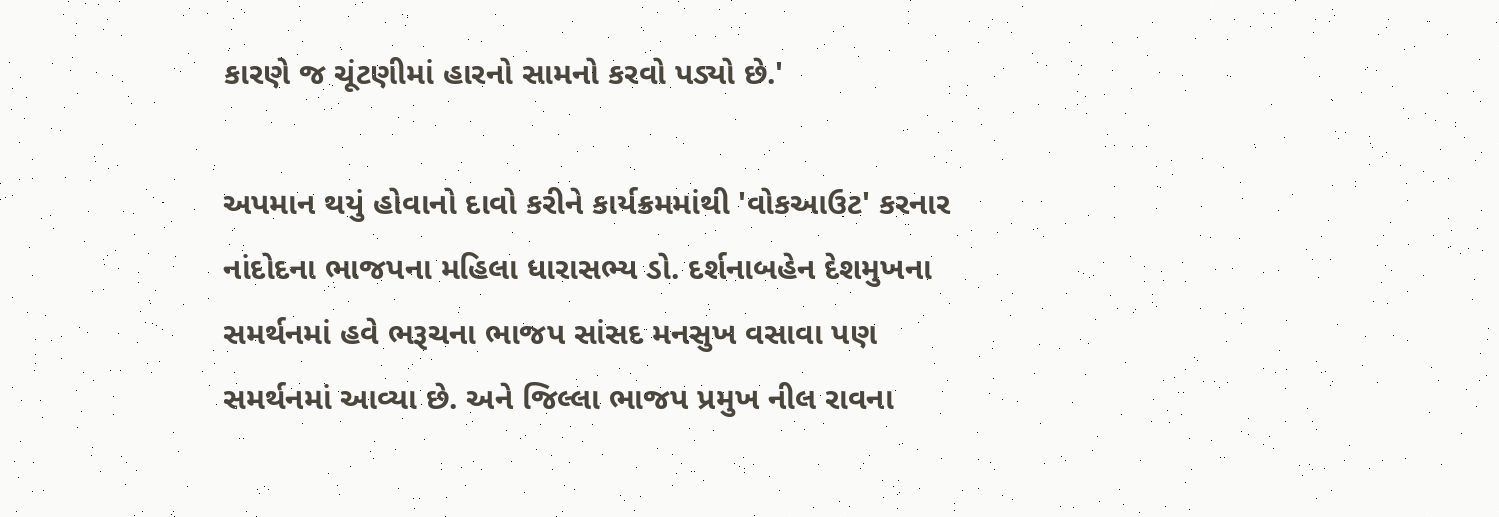કારણે જ ચૂંટણીમાં હારનો સામનો કરવો પડ્યો છે.'

અપમાન થયું હોવાનો દાવો કરીને કાર્યક્રમમાંથી 'વોકઆઉટ' કરનાર નાંદોદના ભાજપના મહિલા ધારાસભ્ય ડો. દર્શનાબહેન દેશમુખના સમર્થનમાં હવે ભરૂચના ભાજપ સાંસદ મનસુખ વસાવા પણ સમર્થનમાં આવ્યા છે. અને જિલ્લા ભાજપ પ્રમુખ નીલ રાવના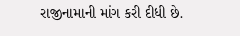રાજીનામાની માંગ કરી દીધી છે.